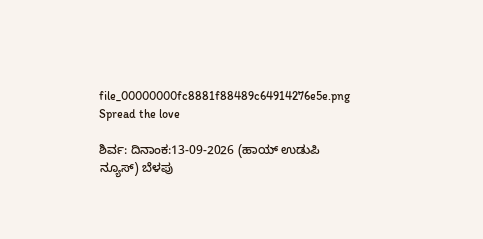file_00000000fc8881f88489c64914276e5e.png
Spread the love

ಶಿರ್ವ: ದಿನಾಂಕ:13-09-2026 (ಹಾಯ್ ಉಡುಪಿ ನ್ಯೂಸ್) ಬೆಳಪು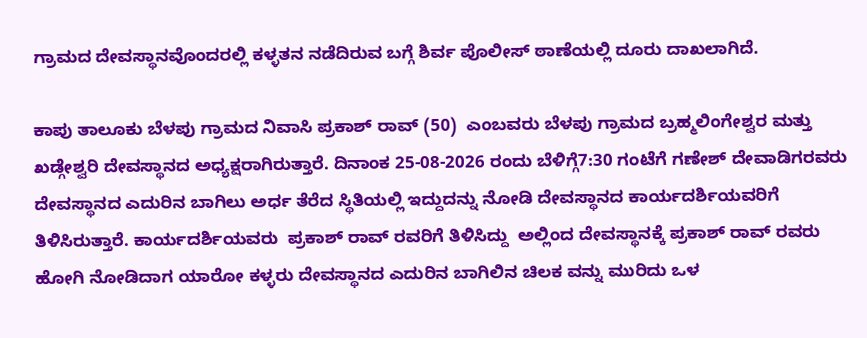ಗ್ರಾಮದ ದೇವಸ್ಥಾನವೊಂದರಲ್ಲಿ ಕಳ್ಳತನ ನಡೆದಿರುವ ಬಗ್ಗೆ ಶಿರ್ವ ಪೊಲೀಸ್ ಠಾಣೆಯಲ್ಲಿ ದೂರು ದಾಖಲಾಗಿದೆ.

ಕಾಪು ತಾಲೂಕು ಬೆಳಪು ಗ್ರಾಮದ ನಿವಾಸಿ ಪ್ರಕಾಶ್‌ ರಾವ್‌ (50)  ಎಂಬವರು ಬೆಳಪು ಗ್ರಾಮದ ಬ್ರಹ್ಮಲಿಂಗೇಶ್ವರ ಮತ್ತು ಖಡ್ಗೇಶ್ವರಿ ದೇವಸ್ಥಾನದ ಅಧ್ಯಕ್ಷರಾಗಿರುತ್ತಾರೆ. ದಿನಾಂಕ 25-08-2026 ರಂದು ಬೆಳಿಗ್ಗೆ7:30 ಗಂಟೆಗೆ ಗಣೇಶ್‌ ದೇವಾಡಿಗರವರು ದೇವಸ್ಥಾನದ ಎದುರಿನ ಬಾಗಿಲು ಅರ್ಧ ತೆರೆದ ಸ್ಥಿತಿಯಲ್ಲಿ ಇದ್ದುದನ್ನು ನೋಡಿ ದೇವಸ್ಥಾನದ ಕಾರ್ಯದರ್ಶಿಯವರಿಗೆ ತಿಳಿಸಿರುತ್ತಾರೆ. ಕಾರ್ಯದರ್ಶಿಯವರು  ಪ್ರಕಾಶ್ ರಾವ್ ರವರಿಗೆ ತಿಳಿಸಿದ್ದು  ಅಲ್ಲಿಂದ ದೇವಸ್ಥಾನಕ್ಕೆ ಪ್ರಕಾಶ್ ರಾವ್ ರವರು ಹೋಗಿ ನೋಡಿದಾಗ ಯಾರೋ ಕಳ್ಳರು ದೇವಸ್ಥಾನದ ಎದುರಿನ ಬಾಗಿಲಿನ ಚಿಲಕ ವನ್ನು ಮುರಿದು ಒಳ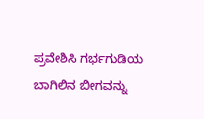ಪ್ರವೇಶಿಸಿ ಗರ್ಭಗುಡಿಯ ಬಾಗಿಲಿನ ಬೀಗವನ್ನು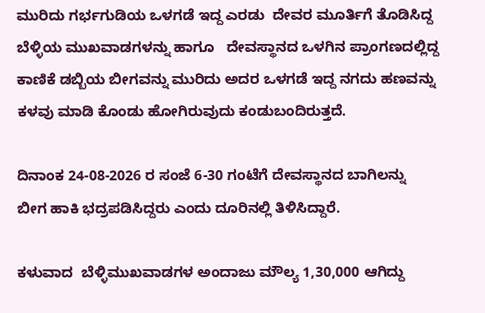ಮುರಿದು ಗರ್ಭಗುಡಿಯ ಒಳಗಡೆ ಇದ್ದ ಎರಡು  ದೇವರ ಮೂರ್ತಿಗೆ ತೊಡಿಸಿದ್ದ ಬೆಳ್ಳಿಯ ಮುಖವಾಡಗಳನ್ನು ಹಾಗೂ   ದೇವಸ್ಥಾನದ ಒಳಗಿನ ಪ್ರಾಂಗಣದಲ್ಲಿದ್ದ ಕಾಣಿಕೆ ಡಬ್ಬಿಯ ಬೀಗವನ್ನು ಮುರಿದು ಅದರ ಒಳಗಡೆ ಇದ್ದ ನಗದು ಹಣವನ್ನು ಕಳವು ಮಾಡಿ ಕೊಂಡು ಹೋಗಿರುವುದು ಕಂಡುಬಂದಿರುತ್ತದೆ.

ದಿನಾಂಕ 24-08-2026 ರ ಸಂಜೆ 6-30 ಗಂಟೆಗೆ ದೇವಸ್ಥಾನದ ಬಾಗಿಲನ್ನು ಬೀಗ ಹಾಕಿ ಭದ್ರಪಡಿಸಿದ್ದರು ಎಂದು ದೂರಿನಲ್ಲಿ ತಿಳಿಸಿದ್ದಾರೆ.

ಕಳುವಾದ  ಬೆಳ್ಳಿಮುಖವಾಡಗಳ ಅಂದಾಜು ಮೌಲ್ಯ 1,30,000 ಆಗಿದ್ದು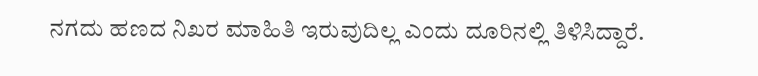ನಗದು ಹಣದ ನಿಖರ ಮಾಹಿತಿ ಇರುವುದಿಲ್ಲ ಎಂದು ದೂರಿನಲ್ಲಿ ತಿಳಿಸಿದ್ದಾರೆ.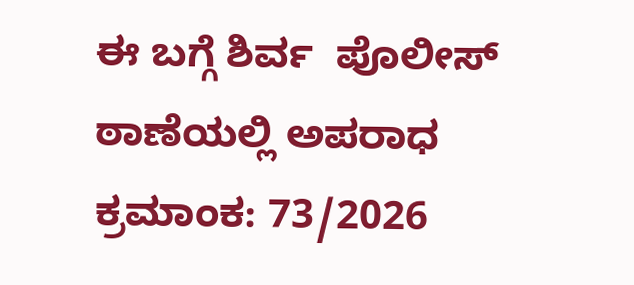ಈ ಬಗ್ಗೆ ಶಿರ್ವ  ಪೊಲೀಸ್‌ ಠಾಣೆಯಲ್ಲಿ ಅಪರಾಧ ಕ್ರಮಾಂಕ: 73/2026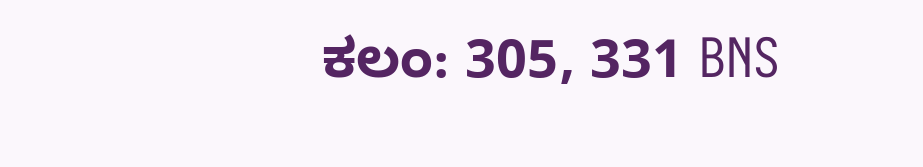ಕಲಂ: 305, 331 BNS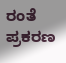ರಂತೆ ಪ್ರಕರಣ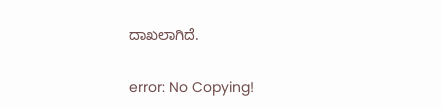ದಾಖಲಾಗಿದೆ.

error: No Copying!